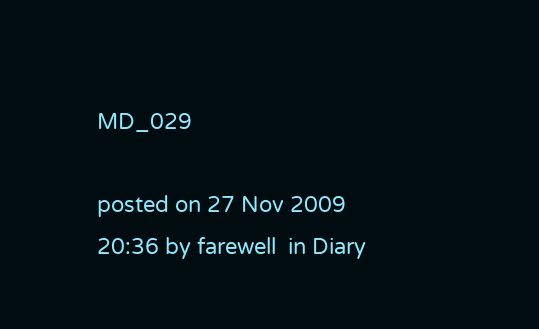MD_029

posted on 27 Nov 2009 20:36 by farewell  in Diary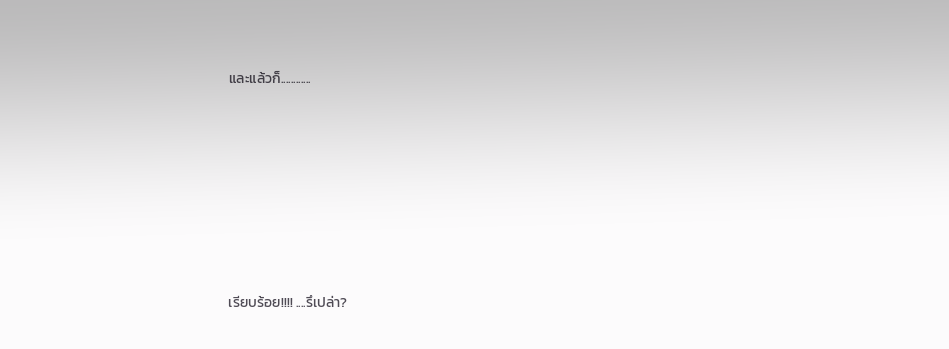และแล้วก็............









เรียบร้อย!!!! ....รึเปล่า?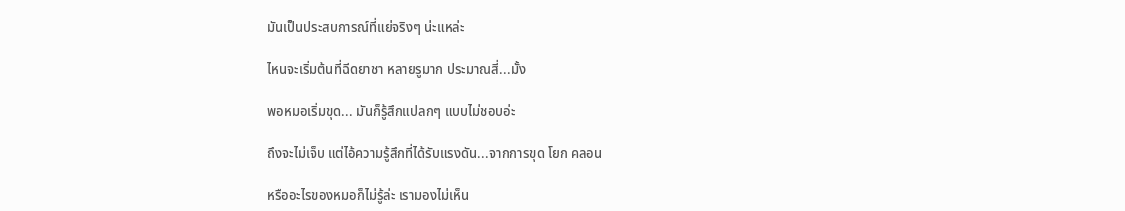มันเป็นประสบการณ์ที่แย่จริงๆ น่ะแหล่ะ

ไหนจะเริ่มต้นที่ฉีดยาชา หลายรูมาก ประมาณสี่...มั้ง

พอหมอเริ่มขุด... มันก็รู้สึกแปลกๆ แบบไม่ชอบอ่ะ

ถึงจะไม่เจ็บ แต่ไอ้ความรู้สึกที่ได้รับแรงดัน...จากการขุด โยก คลอน

หรืออะไรของหมอก็ไม่รู้ล่ะ เรามองไม่เห็น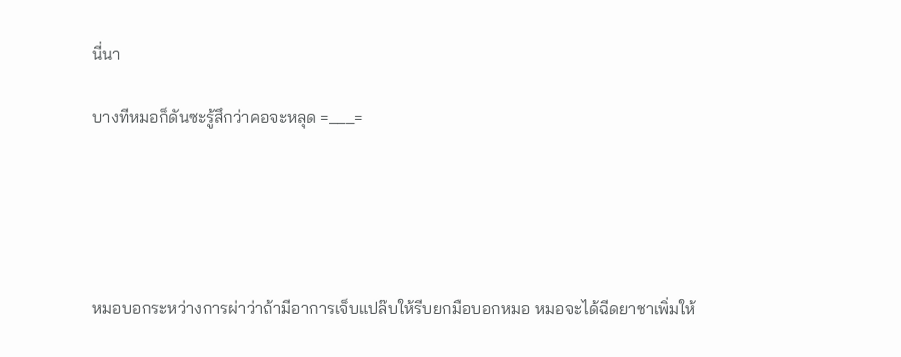นี่นา

บางทีหมอก็ดันซะรู้สึกว่าคอจะหลุด =___=





หมอบอกระหว่างการผ่าว่าถ้ามีอาการเจ็บแปล๊บให้รีบยกมือบอกหมอ หมอจะได้ฉีดยาชาเพิ่มให้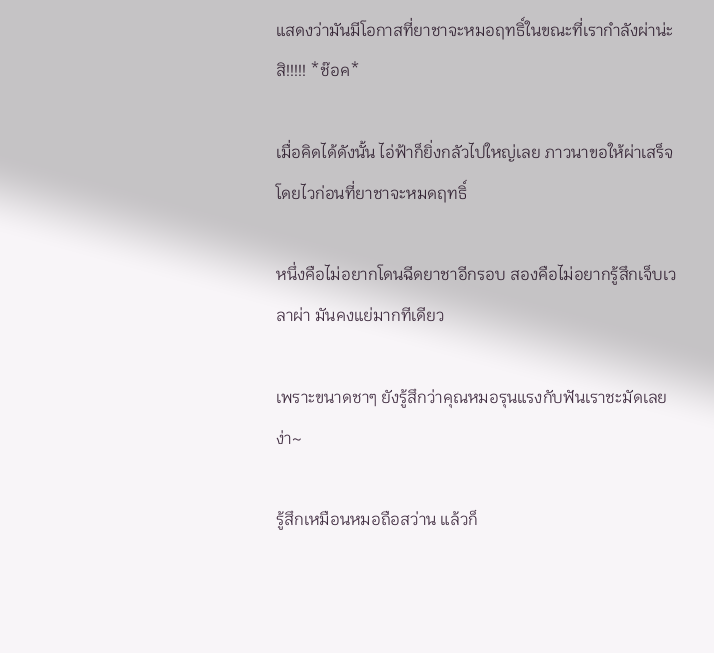แสดงว่ามันมีโอกาสที่ยาชาจะหมอฤทธิ์ในขณะที่เรากำลังผ่าน่ะสิ!!!!! *ช๊อค*

เมื่อคิดได้ดังนั้น ไอ่ฟ้าก็ยิ่งกลัวไปใหญ่เลย ภาวนาขอให้ผ่าเสร็จโดยไวก่อนที่ยาชาจะหมดฤทธิ์

หนึ่งคือไม่อยากโดนฉีดยาชาอีกรอบ สองคือไม่อยากรู้สึกเจ็บเวลาผ่า มันคงแย่มากทีเดียว

เพราะขนาดชาๆ ยังรู้สึกว่าคุณหมอรุนแรงกับฟันเราชะมัดเลยง่า~

รู้สึกเหมือนหมอถือสว่าน แล้วก็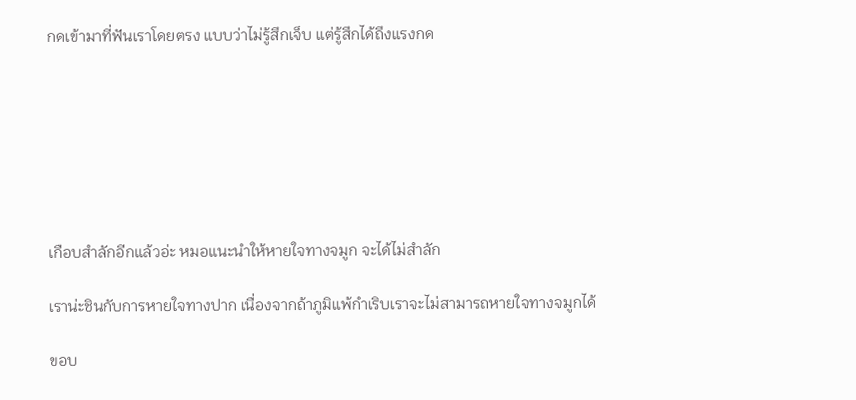กดเข้ามาที่ฟันเราโดยตรง แบบว่าไม่รู้สึกเจ็บ แต่รู้สึกได้ถึงแรงกด







เกือบสำลักอีกแล้วอ่ะ หมอแนะนำให้หายใจทางจมูก จะได้ไม่สำลัก

เราน่ะชินกับการหายใจทางปาก เนื่องจากถ้าภูมิแพ้กำเริบเราจะไม่สามารถหายใจทางจมูกได้

ขอบ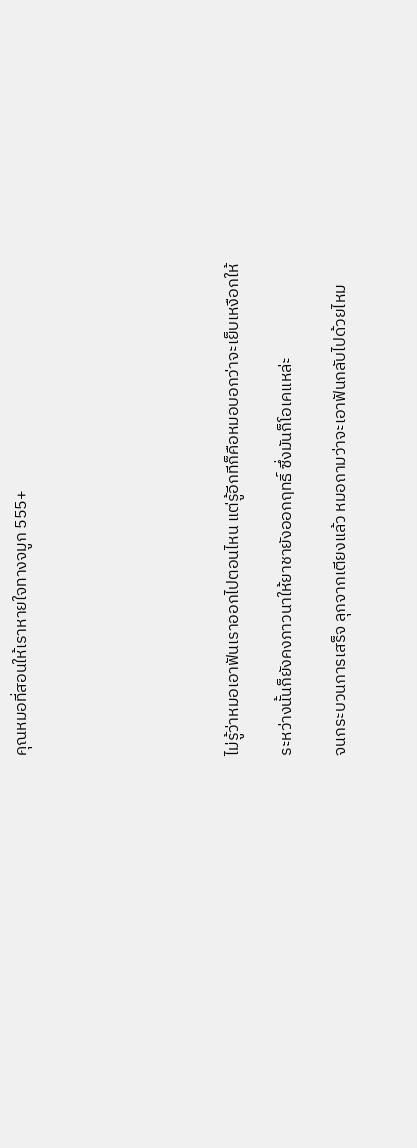คุณหมอที่สอนให้เราหายใจทางจมูก 555+







ไม่รู้ว่าหมอเอาฟันเราออกไปตอนไหน แต่รู้อีกทีก็คือหมอบอกว่าจะเย็บเหงือกให้

ระหว่างนั้นก็ยังคงภาวนาให้ยาชายังออกฤทธิ์ ซึ่งมันก็โอเคแหล่ะ

จนกระบวนการเสร็จ ลุกจากเตียงแล้ว หมอถามว่าจะเอาฟันกลับไปด้วยไหม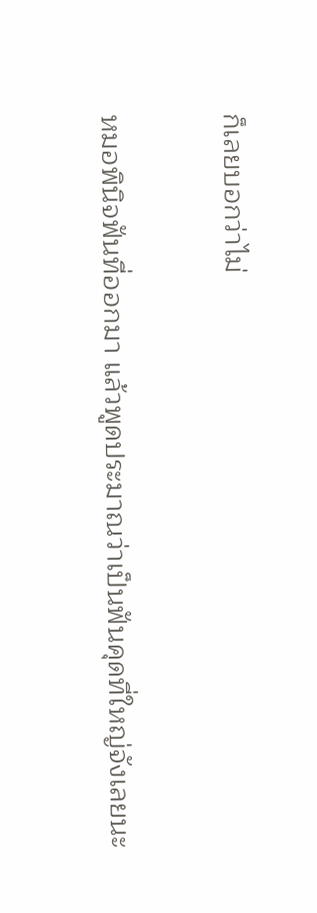ก็เลยบอกว่าไม่

หมอพินิจฟันที่ออกมา แล้วพูดประมาณว่าเป็นฟันคุดที่ใหญ่จังเลยนะ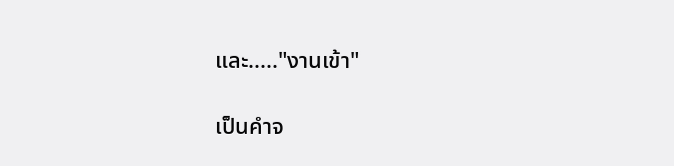และ....."งานเข้า"

เป็นคำจ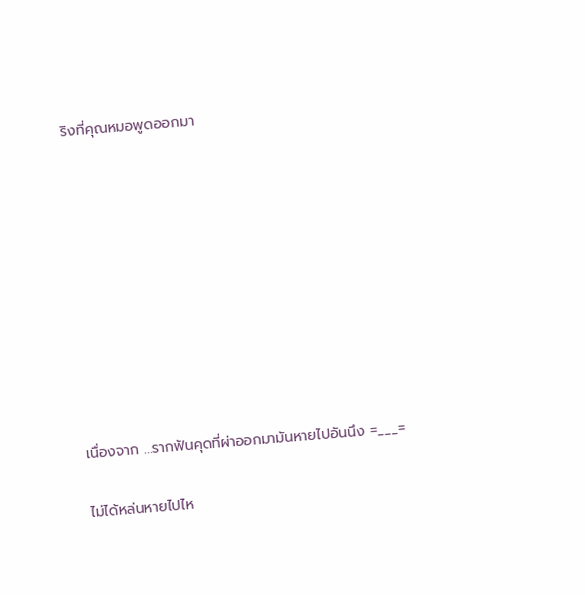ริงที่คุณหมอพูดออกมา










เนื่องจาก ...รากฟันคุดที่ผ่าออกมามันหายไปอันนึง =___=

ไม่ได้หล่นหายไปไห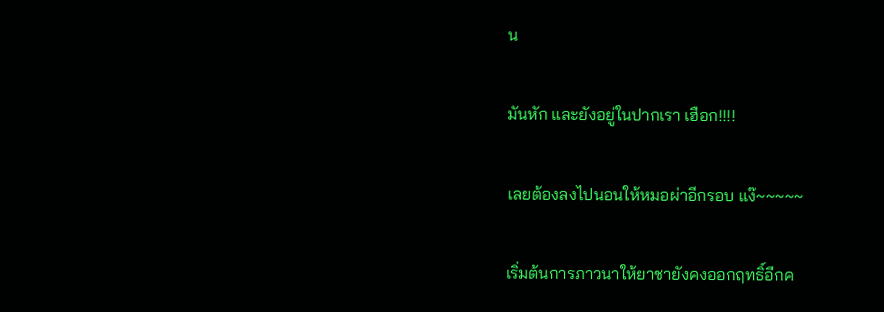น

มันหัก และยังอยู่ในปากเรา เฮือก!!!!

เลยต้องลงไปนอนให้หมอผ่าอีกรอบ แง๊~~~~~

เริ่มต้นการภาวนาให้ยาชายังคงออกฤทธิ์อีกค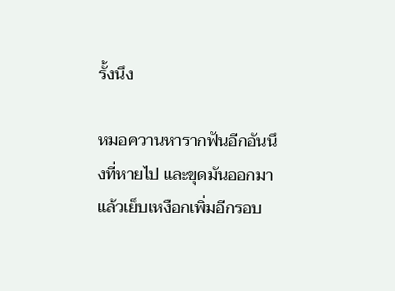รั้งนึง

หมอควานหารากฟันอีกอันนึงที่หายไป และขุดมันออกมา แล้วเย็บเหงือกเพิ่มอีกรอบ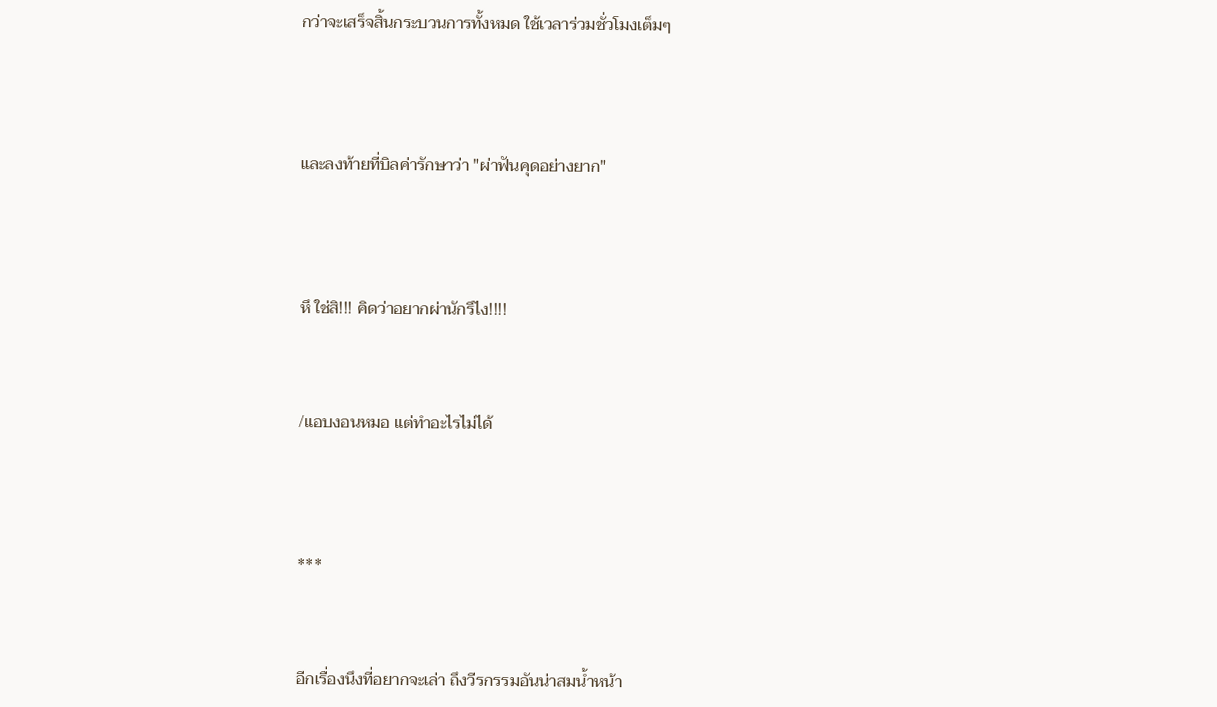กว่าจะเสร็จสิ้นกระบวนการทั้งหมด ใช้เวลาร่วมชั่วโมงเต็มๆ




และลงท้ายที่บิลค่ารักษาว่า "ผ่าฟันคุดอย่างยาก"




หึ ใช่สิ!!! คิดว่าอยากผ่านักรึไง!!!!



/แอบงอนหมอ แต่ทำอะไรไม่ได้




***



อีกเรื่องนึงที่อยากจะเล่า ถึงวีรกรรมอันน่าสมน้ำหน้า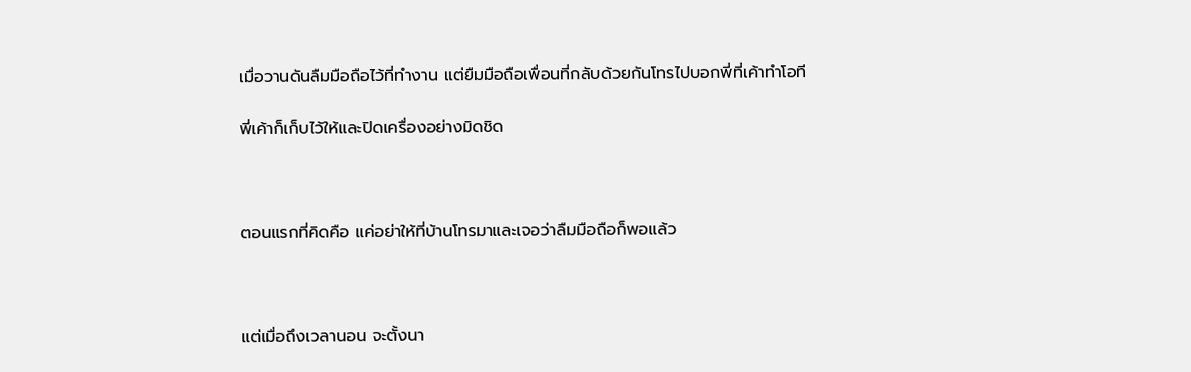เมื่อวานดันลืมมือถือไว้ที่ทำงาน แต่ยืมมือถือเพื่อนที่กลับด้วยกันโทรไปบอกพี่ที่เค้าทำโอที

พี่เค้าก็เก็บไว้ให้และปิดเครื่องอย่างมิดชิด



ตอนแรกที่คิดคือ แค่อย่าให้ที่บ้านโทรมาและเจอว่าลืมมือถือก็พอแล้ว



แต่เมื่อถึงเวลานอน จะตั้งนา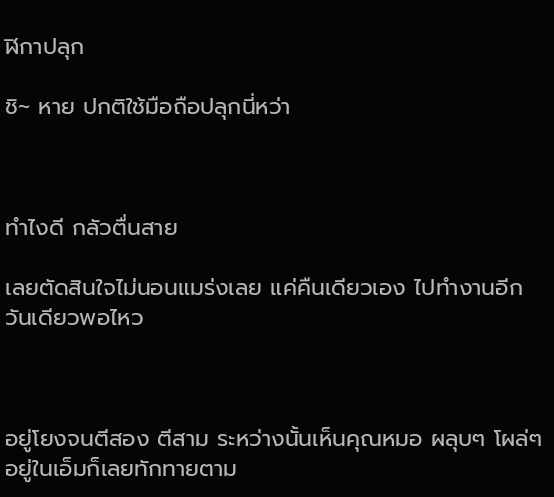ฬิกาปลุก

ชิ~ หาย ปกติใช้มือถือปลุกนี่หว่า



ทำไงดี กลัวตื่นสาย

เลยตัดสินใจไม่นอนแมร่งเลย แค่คืนเดียวเอง ไปทำงานอีกวันเดียวพอไหว



อยู่โยงจนตีสอง ตีสาม ระหว่างนั้นเห็นคุณหมอ ผลุบๆ โผล่ๆ อยู่ในเอ็มก็เลยทักทายตาม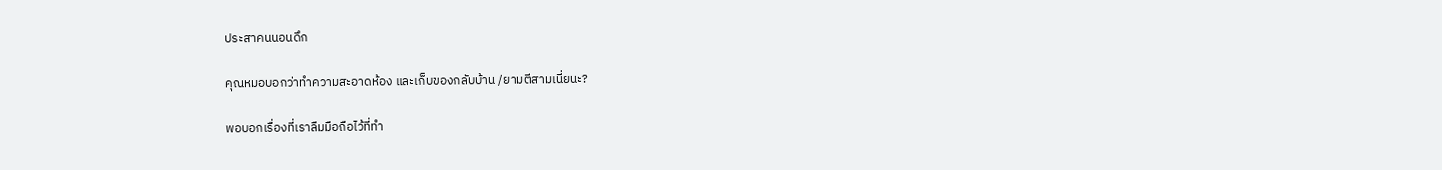ประสาคนนอนดึก

คุณหมอบอกว่าทำความสะอาดห้อง และเก็บของกลับบ้าน /ยามตีสามเนี่ยนะ?

พอบอกเรื่องที่เราลืมมือถือไว้ที่ทำ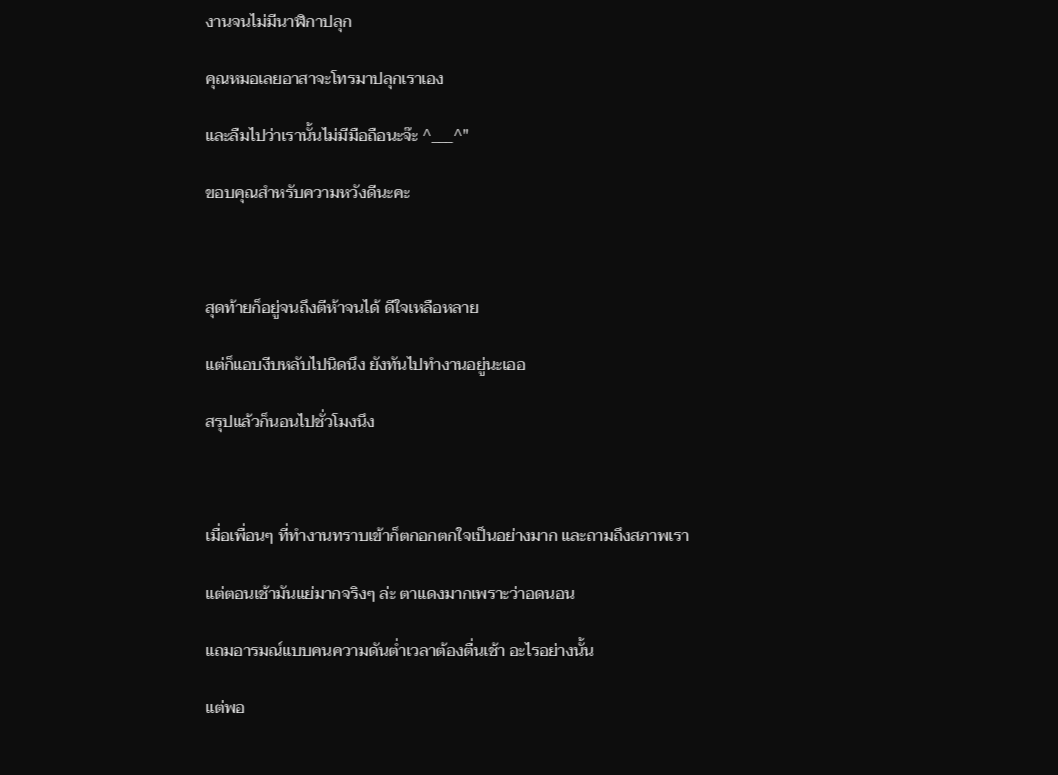งานจนไม่มีนาฬิกาปลุก

คุณหมอเลยอาสาจะโทรมาปลุกเราเอง

และลืมไปว่าเรานั้นไม่มีมือถือนะจ๊ะ ^___^"

ขอบคุณสำหรับความหวังดีนะคะ



สุดท้ายก็อยู่จนถึงตีห้าจนได้ ดีใจเหลือหลาย

แต่ก็แอบงีบหลับไปนิดนึง ยังทันไปทำงานอยู่นะเออ

สรุปแล้วก็นอนไปชั่วโมงนึง



เมื่อเพื่อนๆ ที่ทำงานทราบเข้าก็ตกอกตกใจเป็นอย่างมาก และถามถึงสภาพเรา

แต่ตอนเช้ามันแย่มากจริงๆ ล่ะ ตาแดงมากเพราะว่าอดนอน

แถมอารมณ์แบบคนความดันต่ำเวลาต้องตื่นเช้า อะไรอย่างนั้น

แต่พอ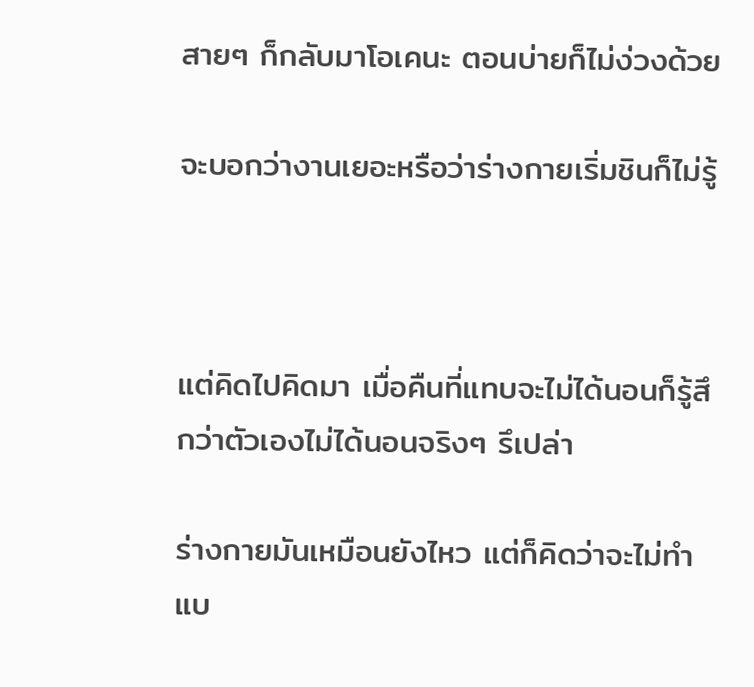สายๆ ก็กลับมาโอเคนะ ตอนบ่ายก็ไม่ง่วงด้วย

จะบอกว่างานเยอะหรือว่าร่างกายเริ่มชินก็ไม่รู้



แต่คิดไปคิดมา เมื่อคืนที่แทบจะไม่ได้นอนก็รู้สึกว่าตัวเองไม่ได้นอนจริงๆ รึเปล่า

ร่างกายมันเหมือนยังไหว แต่ก็คิดว่าจะไม่ทำแบ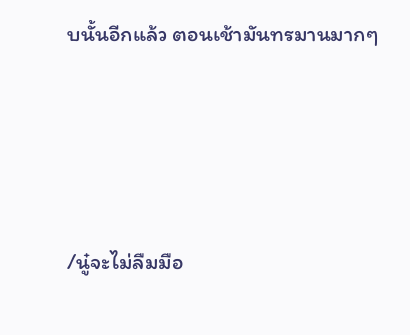บนั้นอีกแล้ว ตอนเช้ามันทรมานมากๆ




/นู๋จะไม่ลืมมือ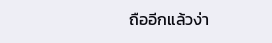ถืออีกแล้วง่า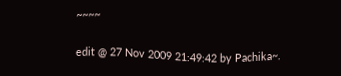~~~~

edit @ 27 Nov 2009 21:49:42 by Pachika~.